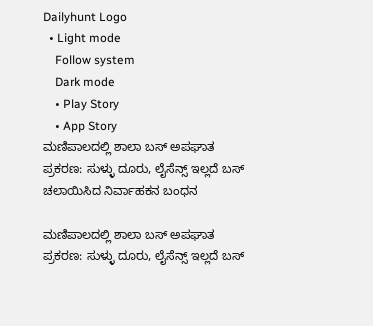Dailyhunt Logo
  • Light mode
    Follow system
    Dark mode
    • Play Story
    • App Story
ಮಣಿಪಾಲದಲ್ಲಿ ಶಾಲಾ ಬಸ್ ಅಪಘಾತ ಪ್ರಕರಣ: ಸುಳ್ಳು ದೂರು, ಲೈಸೆನ್ಸ್ ಇಲ್ಲದೆ ಬಸ್ ಚಲಾಯಿಸಿದ ನಿರ್ವಾಹಕನ ಬಂಧನ

ಮಣಿಪಾಲದಲ್ಲಿ ಶಾಲಾ ಬಸ್ ಅಪಘಾತ ಪ್ರಕರಣ: ಸುಳ್ಳು ದೂರು, ಲೈಸೆನ್ಸ್ ಇಲ್ಲದೆ ಬಸ್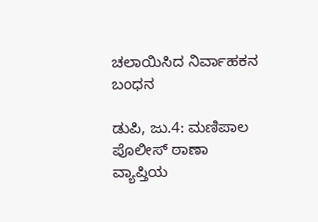ಚಲಾಯಿಸಿದ ನಿರ್ವಾಹಕನ ಬಂಧನ

ಡುಪಿ, ಜು.4: ಮಣಿಪಾಲ ಪೊಲೀಸ್ ಠಾಣಾ ವ್ಯಾಪ್ತಿಯ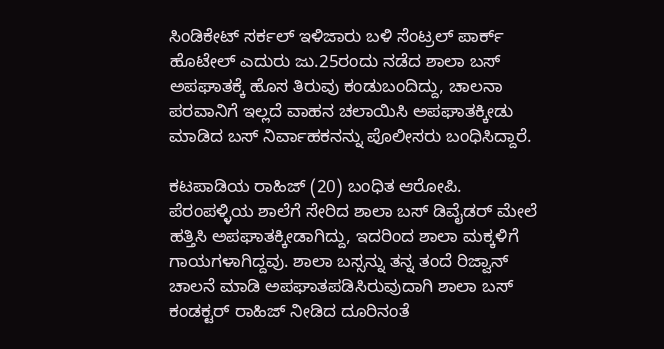ಸಿಂಡಿಕೇಟ್ ಸರ್ಕಲ್ ಇಳಿಜಾರು ಬಳಿ ಸೆಂಟ್ರಲ್ ಪಾರ್ಕ್ ಹೊಟೇಲ್ ಎದುರು ಜು.25ರಂದು ನಡೆದ ಶಾಲಾ ಬಸ್ ಅಪಘಾತಕ್ಕೆ ಹೊಸ ತಿರುವು ಕಂಡುಬಂದಿದ್ದು, ಚಾಲನಾ ಪರವಾನಿಗೆ ಇಲ್ಲದೆ ವಾಹನ ಚಲಾಯಿಸಿ ಅಪಘಾತಕ್ಕೀಡು ಮಾಡಿದ ಬಸ್ ನಿರ್ವಾಹಕನನ್ನು ಪೊಲೀಸರು ಬಂಧಿಸಿದ್ದಾರೆ.

ಕಟಪಾಡಿಯ ರಾಹಿಜ್ (20) ಬಂಧಿತ ಆರೋಪಿ. ಪೆರಂಪಳ್ಳಿಯ ಶಾಲೆಗೆ ಸೇರಿದ ಶಾಲಾ ಬಸ್ ಡಿವೈಡರ್ ಮೇಲೆ ಹತ್ತಿಸಿ ಅಪಘಾತಕ್ಕೀಡಾಗಿದ್ದು, ಇದರಿಂದ ಶಾಲಾ ಮಕ್ಕಳಿಗೆ ಗಾಯಗಳಾಗಿದ್ದವು. ಶಾಲಾ ಬಸ್ಸನ್ನು ತನ್ನ ತಂದೆ ರಿಜ್ವಾನ್ ಚಾಲನೆ ಮಾಡಿ ಅಪಘಾತಪಡಿಸಿರುವುದಾಗಿ ಶಾಲಾ ಬಸ್ ಕಂಡಕ್ಟರ್ ರಾಹಿಜ್ ನೀಡಿದ ದೂರಿನಂತೆ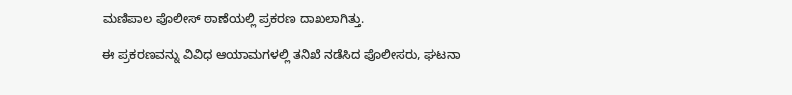ಮಣಿಪಾಲ ಪೊಲೀಸ್ ಠಾಣೆಯಲ್ಲಿ ಪ್ರಕರಣ ದಾಖಲಾಗಿತ್ತು.

ಈ ಪ್ರಕರಣವನ್ನು ವಿವಿಧ ಆಯಾಮಗಳಲ್ಲಿ ತನಿಖೆ ನಡೆಸಿದ ಪೊಲೀಸರು, ಘಟನಾ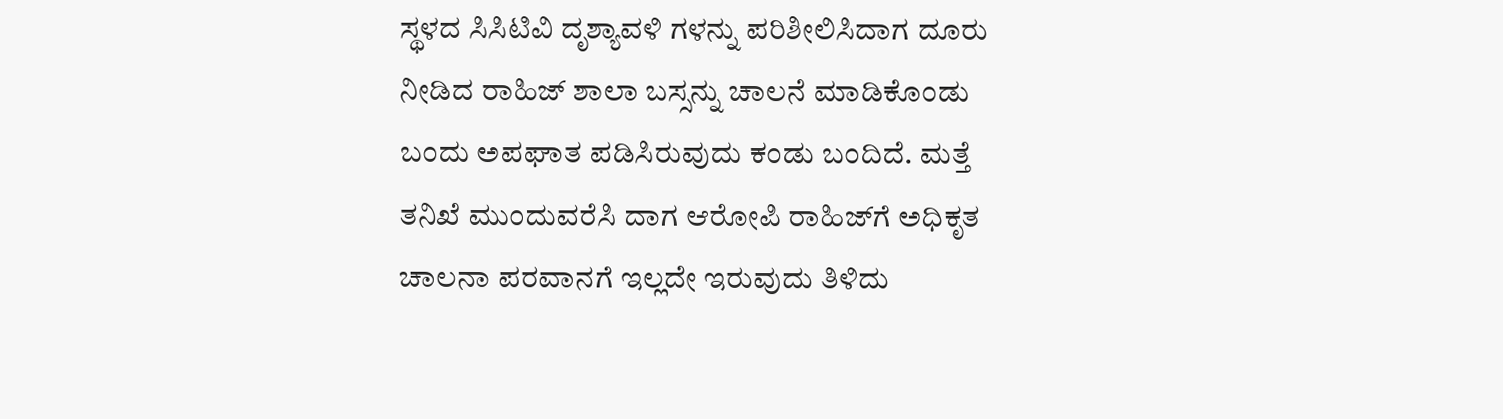ಸ್ಥಳದ ಸಿಸಿಟಿವಿ ದೃಶ್ಯಾವಳಿ ಗಳನ್ನು ಪರಿಶೀಲಿಸಿದಾಗ ದೂರು ನೀಡಿದ ರಾಹಿಜ್ ಶಾಲಾ ಬಸ್ಸನ್ನು ಚಾಲನೆ ಮಾಡಿಕೊಂಡು ಬಂದು ಅಪಘಾತ ಪಡಿಸಿರುವುದು ಕಂಡು ಬಂದಿದೆ. ಮತ್ತೆ ತನಿಖೆ ಮುಂದುವರೆಸಿ ದಾಗ ಆರೋಪಿ ರಾಹಿಜ್‌ಗೆ ಅಧಿಕೃತ ಚಾಲನಾ ಪರವಾನಗೆ ಇಲ್ಲದೇ ಇರುವುದು ತಿಳಿದು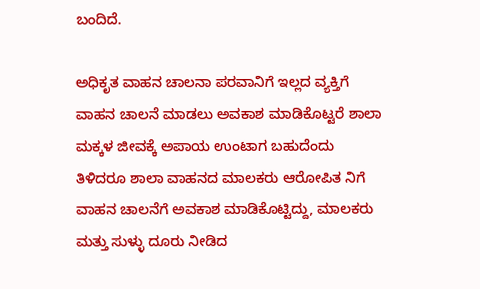ಬಂದಿದೆ.

ಅಧಿಕೃತ ವಾಹನ ಚಾಲನಾ ಪರವಾನಿಗೆ ಇಲ್ಲದ ವ್ಯಕ್ತಿಗೆ ವಾಹನ ಚಾಲನೆ ಮಾಡಲು ಅವಕಾಶ ಮಾಡಿಕೊಟ್ಟರೆ ಶಾಲಾ ಮಕ್ಕಳ ಜೀವಕ್ಕೆ ಅಪಾಯ ಉಂಟಾಗ ಬಹುದೆಂದು ತಿಳಿದರೂ ಶಾಲಾ ವಾಹನದ ಮಾಲಕರು ಆರೋಪಿತ ನಿಗೆ ವಾಹನ ಚಾಲನೆಗೆ ಅವಕಾಶ ಮಾಡಿಕೊಟ್ಟಿದ್ದು, ಮಾಲಕರು ಮತ್ತು ಸುಳ್ಳು ದೂರು ನೀಡಿದ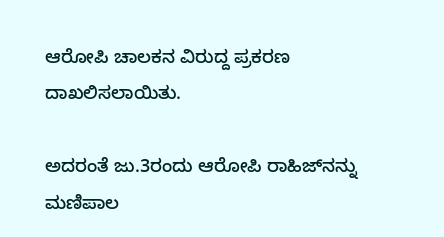ಆರೋಪಿ ಚಾಲಕನ ವಿರುದ್ದ ಪ್ರಕರಣ ದಾಖಲಿಸಲಾಯಿತು.

ಅದರಂತೆ ಜು.3ರಂದು ಆರೋಪಿ ರಾಹಿಜ್‌ನನ್ನು ಮಣಿಪಾಲ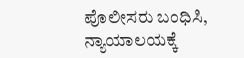ಪೊಲೀಸರು ಬಂಧಿಸಿ, ನ್ಯಾಯಾಲಯಕ್ಕೆ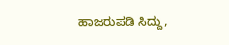ಹಾಜರುಪಡಿ ಸಿದ್ದು,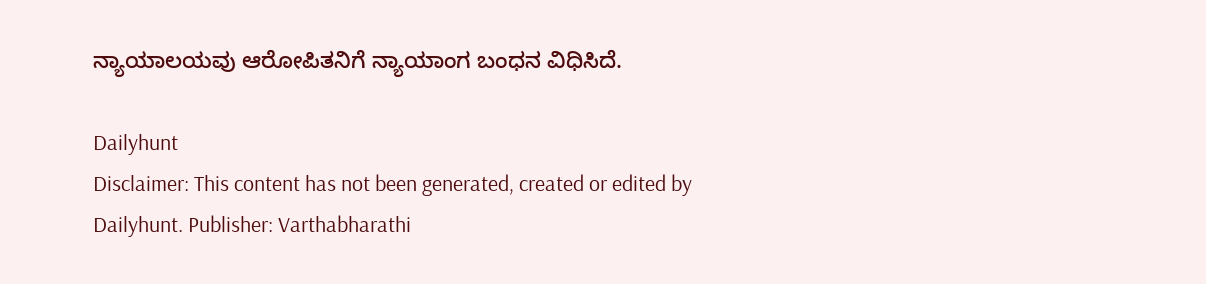ನ್ಯಾಯಾಲಯವು ಆರೋಪಿತನಿಗೆ ನ್ಯಾಯಾಂಗ ಬಂಧನ ವಿಧಿಸಿದೆ.

Dailyhunt
Disclaimer: This content has not been generated, created or edited by Dailyhunt. Publisher: Varthabharathi